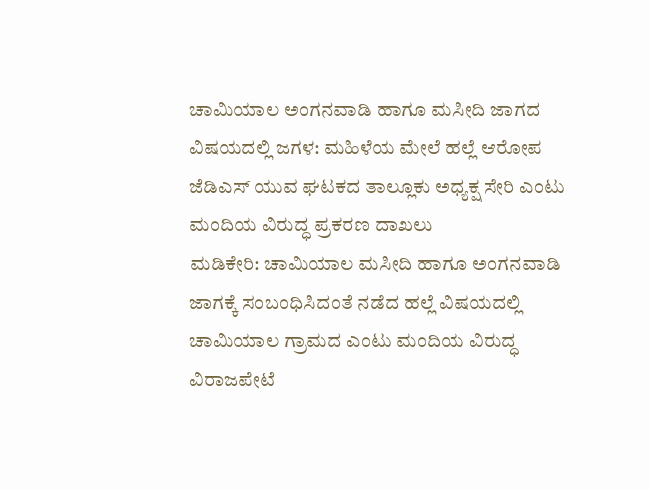ಚಾಮಿಯಾಲ ಅಂಗನವಾಡಿ ಹಾಗೂ ಮಸೀದಿ ಜಾಗದ ವಿಷಯದಲ್ಲಿ ಜಗಳ: ಮಹಿಳೆಯ ಮೇಲೆ ಹಲ್ಲೆ ಆರೋಪ ಜೆಡಿಎಸ್ ಯುವ ಘಟಕದ ತಾಲ್ಲೂಕು ಅಧ್ಯಕ್ಷ ಸೇರಿ ಎಂಟು ಮಂದಿಯ ವಿರುದ್ಧ ಪ್ರಕರಣ ದಾಖಲು
ಮಡಿಕೇರಿ: ಚಾಮಿಯಾಲ ಮಸೀದಿ ಹಾಗೂ ಅಂಗನವಾಡಿ ಜಾಗಕ್ಕೆ ಸಂಬಂಧಿಸಿದಂತೆ ನಡೆದ ಹಲ್ಲೆ ವಿಷಯದಲ್ಲಿ ಚಾಮಿಯಾಲ ಗ್ರಾಮದ ಎಂಟು ಮಂದಿಯ ವಿರುದ್ಧ ವಿರಾಜಪೇಟೆ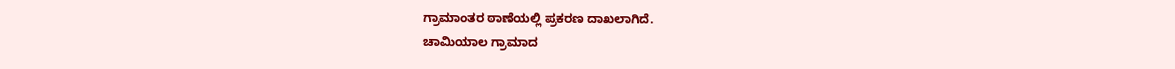ಗ್ರಾಮಾಂತರ ಠಾಣೆಯಲ್ಲಿ ಪ್ರಕರಣ ದಾಖಲಾಗಿದೆ.
ಚಾಮಿಯಾಲ ಗ್ರಾಮಾದ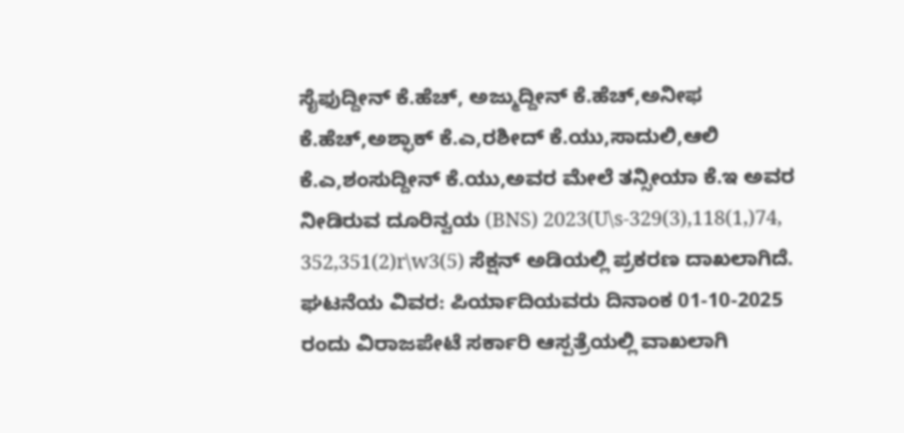ಸೈಫುದ್ದೀನ್ ಕೆ.ಹೆಚ್, ಅಜ್ಮುದ್ದೀನ್ ಕೆ.ಹೆಚ್,ಅನೀಫ ಕೆ.ಹೆಚ್,ಅಶ್ಫಾಕ್ ಕೆ.ಎ,ರಶೀದ್ ಕೆ.ಯು,ಸಾದುಲಿ,ಆಲಿ ಕೆ.ಎ,ಶಂಸುದ್ದೀನ್ ಕೆ.ಯು,ಅವರ ಮೇಲೆ ತನ್ಸೀಯಾ ಕೆ.ಇ ಅವರ ನೀಡಿರುವ ದೂರಿನ್ವಯ (BNS) 2023(U\s-329(3),118(1,)74, 352,351(2)r\w3(5) ಸೆಕ್ಷನ್ ಅಡಿಯಲ್ಲಿ ಪ್ರಕರಣ ದಾಖಲಾಗಿದೆ.
ಘಟನೆಯ ವಿವರ: ಪಿರ್ಯಾದಿಯವರು ದಿನಾಂಕ 01-10-2025 ರಂದು ವಿರಾಜಪೇಟೆ ಸರ್ಕಾರಿ ಆಸ್ಪತ್ರೆಯಲ್ಲಿ ವಾಖಲಾಗಿ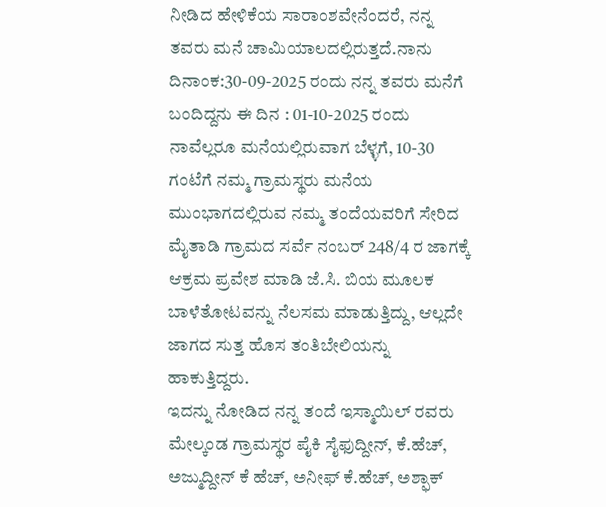ನೀಡಿದ ಹೇಳಿಕೆಯ ಸಾರಾಂಶವೇನೆಂದರೆ, ನನ್ನ ತವರು ಮನೆ ಚಾಮಿಯಾಲದಲ್ಲಿರುತ್ತದೆ.ನಾನು ದಿನಾಂಕ:30-09-2025 ರಂದು ನನ್ನ ತವರು ಮನೆಗೆ ಬಂದಿದ್ದನು ಈ ದಿನ : 01-10-2025 ರಂದು ನಾವೆಲ್ಲರೂ ಮನೆಯಲ್ಲಿರುವಾಗ ಬೆಳ್ಳಗೆ, 10-30 ಗಂಟೆಗೆ ನಮ್ಮ ಗ್ರಾಮಸ್ಥರು ಮನೆಯ ಮುಂಭಾಗದಲ್ಲಿರುವ ನಮ್ಮ ತಂದೆಯವರಿಗೆ ಸೇರಿದ ಮೈತಾಡಿ ಗ್ರಾಮದ ಸರ್ವೆ ನಂಬರ್ 248/4 ರ ಜಾಗಕ್ಕೆ ಆಕ್ರಮ ಪ್ರವೇಶ ಮಾಡಿ ಜೆ.ಸಿ. ಬಿಯ ಮೂಲಕ ಬಾಳೆತೋಟವನ್ನು ನೆಲಸಮ ಮಾಡುತ್ತಿದ್ದು, ಆಲ್ಲದೇ ಜಾಗದ ಸುತ್ತ ಹೊಸ ತಂತಿಬೇಲಿಯನ್ನು ಹಾಕುತ್ತಿದ್ದರು.
ಇದನ್ನು ನೋಡಿದ ನನ್ನ ತಂದೆ ಇಸ್ಮಾಯಿಲ್ ರವರು ಮೇಲ್ಕಂಡ ಗ್ರಾಮಸ್ಥರ ಪೈಕಿ ಸೈಫುದ್ದೀನ್, ಕೆ.ಹೆಚ್, ಅಜ್ಮುದ್ದೀನ್ ಕೆ ಹೆಚ್, ಅನೀಫ್ ಕೆ.ಹೆಚ್, ಅಶ್ಫಾಕ್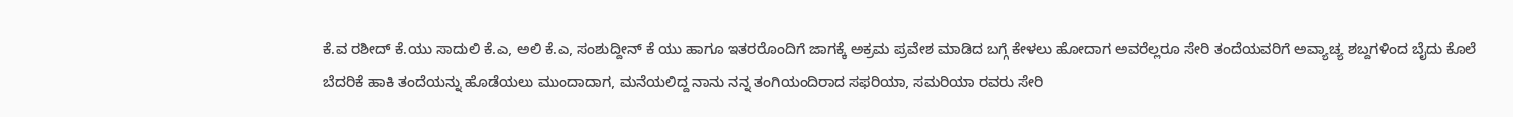ಕೆ.ವ ರಶೀದ್ ಕೆ.ಯು ಸಾದುಲಿ ಕೆ.ಎ, ಅಲಿ ಕೆ.ಎ, ಸಂಶುದ್ದೀನ್ ಕೆ ಯು ಹಾಗೂ ಇತರರೊಂದಿಗೆ ಜಾಗಕ್ಕೆ ಅಕ್ರಮ ಪ್ರವೇಶ ಮಾಡಿದ ಬಗ್ಗೆ ಕೇಳಲು ಹೋದಾಗ ಅವರೆಲ್ಲರೂ ಸೇರಿ ತಂದೆಯವರಿಗೆ ಅವ್ಯಾಚ್ಯ ಶಬ್ದಗಳಿಂದ ಬೈದು ಕೊಲೆ ಬೆದರಿಕೆ ಹಾಕಿ ತಂದೆಯನ್ನು ಹೊಡೆಯಲು ಮುಂದಾದಾಗ, ಮನೆಯಲಿದ್ದ ನಾನು ನನ್ನ ತಂಗಿಯಂದಿರಾದ ಸಫರಿಯಾ, ಸಮರಿಯಾ ರವರು ಸೇರಿ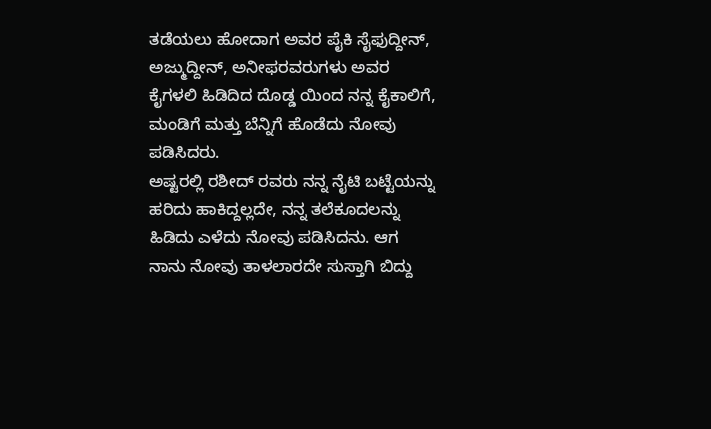ತಡೆಯಲು ಹೋದಾಗ ಅವರ ಪೈಕಿ ಸೈಫುದ್ದೀನ್, ಅಜ್ಮುದ್ದೀನ್, ಅನೀಫರವರುಗಳು ಅವರ ಕೈಗಳಲಿ ಹಿಡಿದಿದ ದೊಡ್ಡ ಯಿಂದ ನನ್ನ ಕೈಕಾಲಿಗೆ, ಮಂಡಿಗೆ ಮತ್ತು ಬೆನ್ನಿಗೆ ಹೊಡೆದು ನೋವು ಪಡಿಸಿದರು.
ಅಷ್ಟರಲ್ಲಿ ರಶೀದ್ ರವರು ನನ್ನ ನೈಟಿ ಬಟ್ಟೆಯನ್ನು ಹರಿದು ಹಾಕಿದ್ದಲ್ಲದೇ, ನನ್ನ ತಲೆಕೂದಲನ್ನು ಹಿಡಿದು ಎಳೆದು ನೋವು ಪಡಿಸಿದನು. ಆಗ ನಾನು ನೋವು ತಾಳಲಾರದೇ ಸುಸ್ತಾಗಿ ಬಿದ್ದು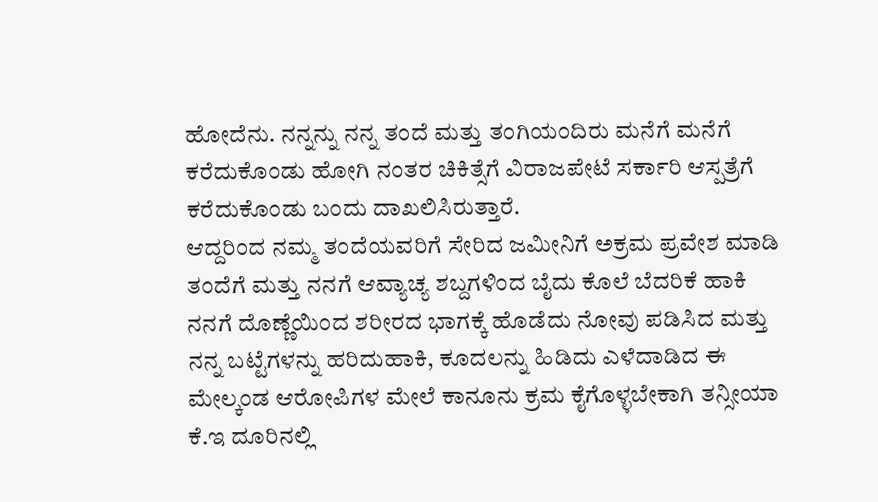ಹೋದೆನು. ನನ್ನನ್ನು ನನ್ನ ತಂದೆ ಮತ್ತು ತಂಗಿಯಂದಿರು ಮನೆಗೆ ಮನೆಗೆ ಕರೆದುಕೊಂಡು ಹೋಗಿ ನಂತರ ಚಿಕಿತ್ಸೆಗೆ ವಿರಾಜಪೇಟೆ ಸರ್ಕಾರಿ ಆಸ್ಪತ್ರೆಗೆ ಕರೆದುಕೊಂಡು ಬಂದು ದಾಖಲಿಸಿರುತ್ತಾರೆ.
ಆದ್ದರಿಂದ ನಮ್ಮ ತಂದೆಯವರಿಗೆ ಸೇರಿದ ಜಮೀನಿಗೆ ಅಕ್ರಮ ಪ್ರವೇಶ ಮಾಡಿ ತಂದೆಗೆ ಮತ್ತು ನನಗೆ ಆವ್ಯಾಚ್ಯ ಶಬ್ದಗಳಿಂದ ಬೈದು ಕೊಲೆ ಬೆದರಿಕೆ ಹಾಕಿ ನನಗೆ ದೊಣ್ಣೆಯಿಂದ ಶರೀರದ ಭಾಗಕ್ಕೆ ಹೊಡೆದು ನೋವು ಪಡಿಸಿದ ಮತ್ತು ನನ್ನ ಬಟ್ಟೆಗಳನ್ನು ಹರಿದುಹಾಕಿ, ಕೂದಲನ್ನು ಹಿಡಿದು ಎಳೆದಾಡಿದ ಈ ಮೇಲ್ಕಂಡ ಆರೋಪಿಗಳ ಮೇಲೆ ಕಾನೂನು ಕ್ರಮ ಕೈಗೊಳ್ಳಬೇಕಾಗಿ ತನ್ಸೀಯಾ ಕೆ.ಇ ದೂರಿನಲ್ಲಿ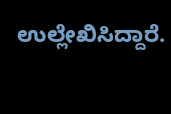ಉಲ್ಲೇಖಿಸಿದ್ದಾರೆ.